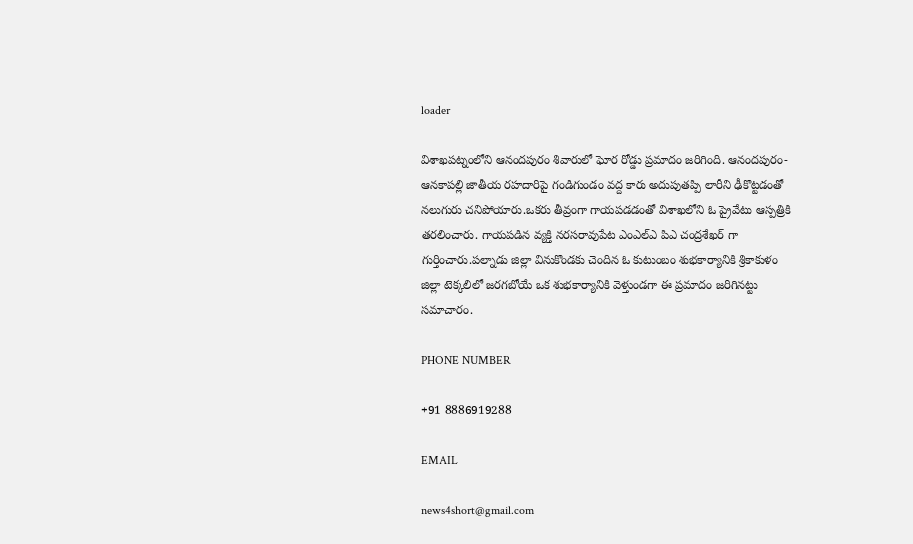loader

విశాఖపట్నంలోని ఆనందపురం శివారులో ఘోర రోడ్డు ప్రమాదం జరిగింది. ఆనందపురం-ఆనకాపల్లి జాతీయ రహదారిపై గండిగుండం వద్ద కారు అదుపుతప్పి లారీని ఢీకొట్టడంతో నలుగురు చనిపోయారు.ఒకరు తీవ్రంగా గాయపడడంతో విశాఖలోని ఓ ప్రైవేటు ఆస్పత్రికి తరలించారు. గాయపడిన వ్యక్తి నరసరావుపేట ఎంఎల్ఎ పిఎ చంద్రశేఖర్ గా గుర్తించారు.పల్నాడు జిల్లా వినుకొండకు చెందిన ఓ కుటుంబం శుభకార్యానికి శ్రికాకుళం జిల్లా టెక్కలిలో జరగబోయే ఒక శుభకార్యానికి వెళ్తుండగా ఈ ప్రమాదం జరిగినట్టు సమాచారం.

PHONE NUMBER

+91 8886919288

EMAIL

news4short@gmail.com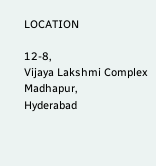LOCATION

12-8,
Vijaya Lakshmi Complex
Madhapur,
Hyderabad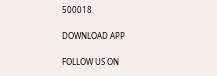500018

DOWNLOAD APP

FOLLOW US ON